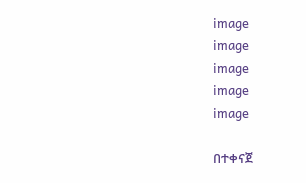image
image
image
image
image

በተቀናጀ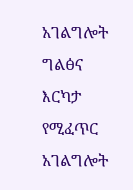አገልግሎት ግልፅና እርካታ የሚፈጥር አገልግሎት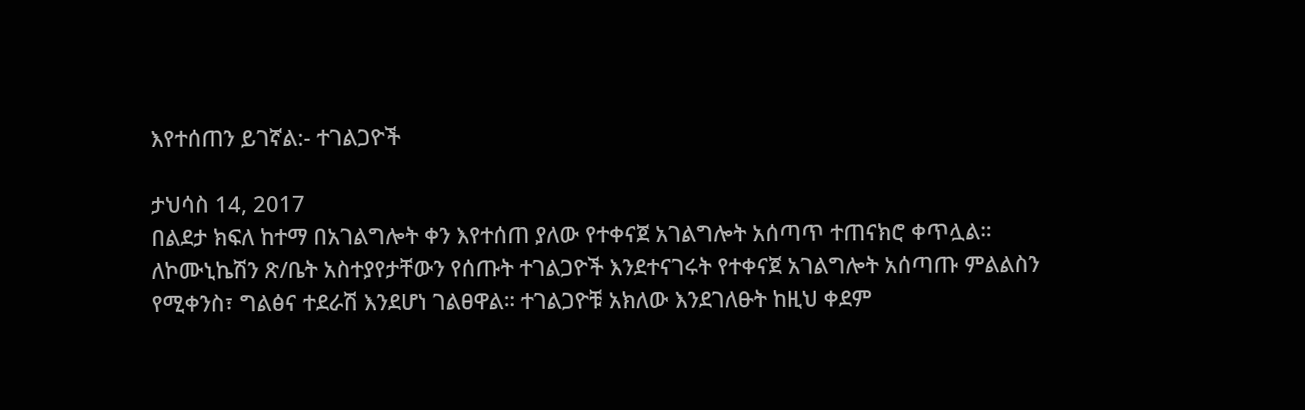እየተሰጠን ይገኛል:- ተገልጋዮች

ታህሳስ 14, 2017
በልደታ ክፍለ ከተማ በአገልግሎት ቀን እየተሰጠ ያለው የተቀናጀ አገልግሎት አሰጣጥ ተጠናክሮ ቀጥሏል። ለኮሙኒኬሽን ጽ/ቤት አስተያየታቸውን የሰጡት ተገልጋዮች እንደተናገሩት የተቀናጀ አገልግሎት አሰጣጡ ምልልስን የሚቀንስ፣ ግልፅና ተደራሽ እንደሆነ ገልፀዋል። ተገልጋዮቹ አክለው እንደገለፁት ከዚህ ቀደም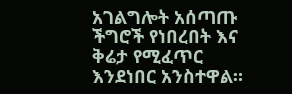አገልግሎት አሰጣጡ ችግሮች የነበረበት እና ቅሬታ የሚፈጥር እንደነበር አንስተዋል።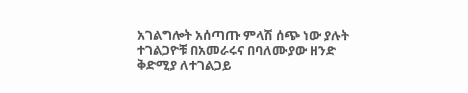አገልግሎት አሰጣጡ ምላሽ ሰጭ ነው ያሉት ተገልጋዮቹ በአመራሩና በባለሙያው ዘንድ ቅድሚያ ለተገልጋይ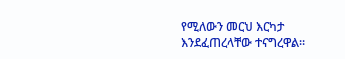የሚለውን መርህ እርካታ እንደፈጠረላቸው ተናግረዋል።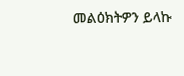መልዕክትዎን ይላኩ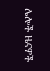ሌሎች ዜናዎች